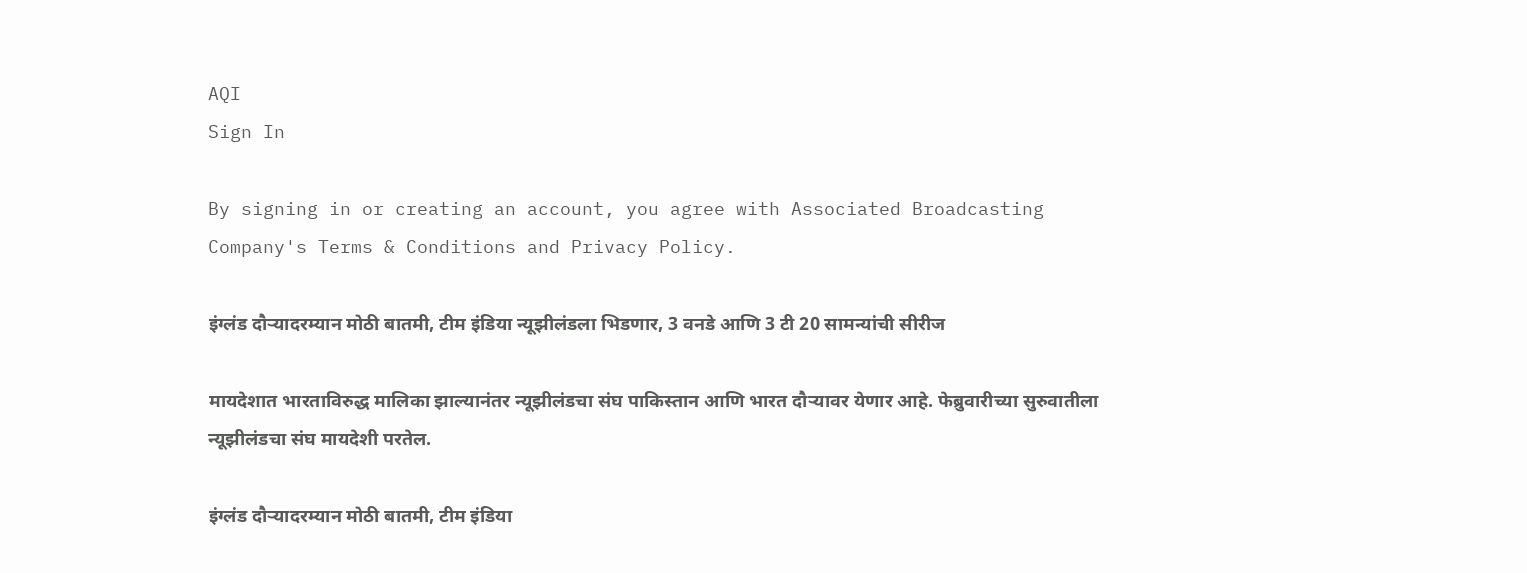AQI
Sign In

By signing in or creating an account, you agree with Associated Broadcasting Company's Terms & Conditions and Privacy Policy.

इंग्लंड दौऱ्यादरम्यान मोठी बातमी, टीम इंडिया न्यूझीलंडला भिडणार, 3 वनडे आणि 3 टी 20 सामन्यांची सीरीज

मायदेशात भारताविरुद्ध मालिका झाल्यानंतर न्यूझीलंडचा संघ पाकिस्तान आणि भारत दौऱ्यावर येणार आहे. फेब्रुवारीच्या सुरुवातीला न्यूझीलंडचा संघ मायदेशी परतेल.

इंग्लंड दौऱ्यादरम्यान मोठी बातमी, टीम इंडिया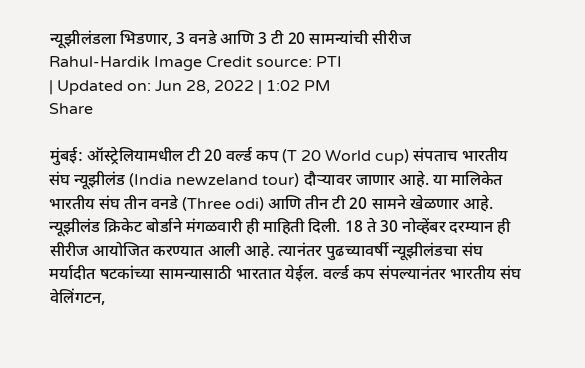न्यूझीलंडला भिडणार, 3 वनडे आणि 3 टी 20 सामन्यांची सीरीज
Rahul-Hardik Image Credit source: PTI
| Updated on: Jun 28, 2022 | 1:02 PM
Share

मुंबई: ऑस्ट्रेलियामधील टी 20 वर्ल्ड कप (T 20 World cup) संपताच भारतीय संघ न्यूझीलंड (India newzeland tour) दौऱ्यावर जाणार आहे. या मालिकेत भारतीय संघ तीन वनडे (Three odi) आणि तीन टी 20 सामने खेळणार आहे. न्यूझीलंड क्रिकेट बोर्डाने मंगळवारी ही माहिती दिली. 18 ते 30 नोव्हेंबर दरम्यान ही सीरीज आयोजित करण्यात आली आहे. त्यानंतर पुढच्यावर्षी न्यूझीलंडचा संघ मर्यादीत षटकांच्या सामन्यासाठी भारतात येईल. वर्ल्ड कप संपल्यानंतर भारतीय संघ वेलिंगटन,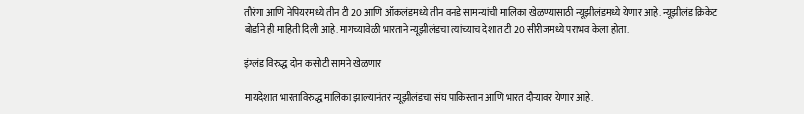तौरंगा आणि नेपियरमध्ये तीन टी 20 आणि ऑकलंडमध्ये तीन वनडे सामन्यांची मालिका खेळण्यासाठी न्यूझीलंडमध्ये येणार आहे. न्यूझीलंड क्रिकेट बोर्डाने ही माहिती दिली आहे. मागच्यावेळी भारताने न्यूझीलंडचा त्यांच्याच देशात टी 20 सीरीजमध्ये पराभव केला होता.

इंग्लंड विरुद्ध दोन कसोटी सामने खेळणार

मायदेशात भारताविरुद्ध मालिका झाल्यानंतर न्यूझीलंडचा संघ पाकिस्तान आणि भारत दौऱ्यावर येणार आहे.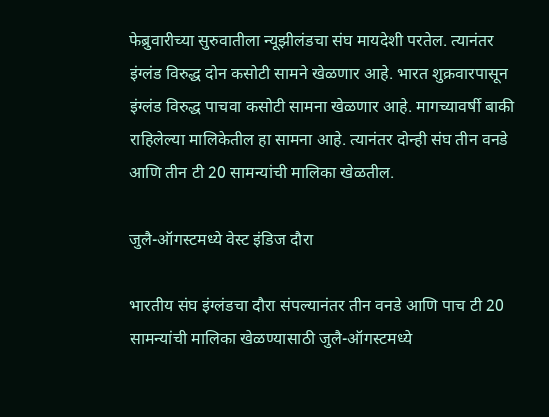फेब्रुवारीच्या सुरुवातीला न्यूझीलंडचा संघ मायदेशी परतेल. त्यानंतर इंग्लंड विरुद्ध दोन कसोटी सामने खेळणार आहे. भारत शुक्रवारपासून इंग्लंड विरुद्ध पाचवा कसोटी सामना खेळणार आहे. मागच्यावर्षी बाकी राहिलेल्या मालिकेतील हा सामना आहे. त्यानंतर दोन्ही संघ तीन वनडे आणि तीन टी 20 सामन्यांची मालिका खेळतील.

जुलै-ऑगस्टमध्ये वेस्ट इंडिज दौरा

भारतीय संघ इंग्लंडचा दौरा संपल्यानंतर तीन वनडे आणि पाच टी 20 सामन्यांची मालिका खेळण्यासाठी जुलै-ऑगस्टमध्ये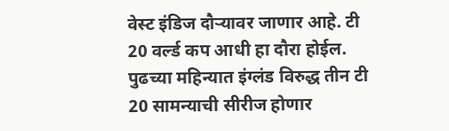वेस्ट इंडिज दौऱ्यावर जाणार आहे. टी 20 वर्ल्ड कप आधी हा दौरा होईल. पुढच्या महिन्यात इंग्लंड विरुद्ध तीन टी 20 सामन्याची सीरीज होणार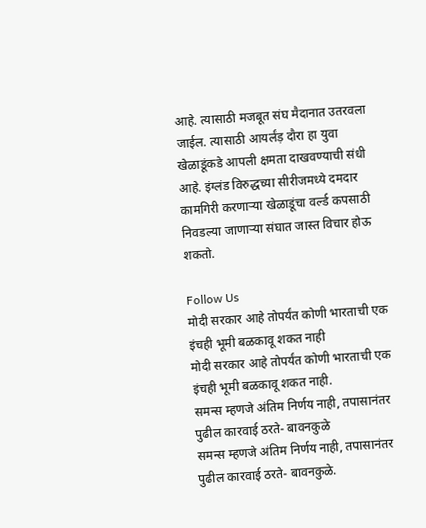आहे. त्यासाठी मजबूत संघ मैदानात उतरवला जाईल. त्यासाठी आयर्लंड़ दौरा हा युवा खेळाडूंकडे आपली क्षमता दाखवण्याची संधी आहे. इंग्लंड विरुद्धच्या सीरीजमध्ये दमदार कामगिरी करणाऱ्या खेळाडूंचा वर्ल्ड कपसाठी निवडल्या जाणाऱ्या संघात जास्त विचार होऊ शकतो.

Follow Us
मोदी सरकार आहे तोपर्यंत कोणी भारताची एक इंचही भूमी बळकावू शकत नाही
मोदी सरकार आहे तोपर्यंत कोणी भारताची एक इंचही भूमी बळकावू शकत नाही.
समन्स म्हणजे अंतिम निर्णय नाही, तपासानंतर पुढील कारवाई ठरते- बावनकुळे
समन्स म्हणजे अंतिम निर्णय नाही, तपासानंतर पुढील कारवाई ठरते- बावनकुळे.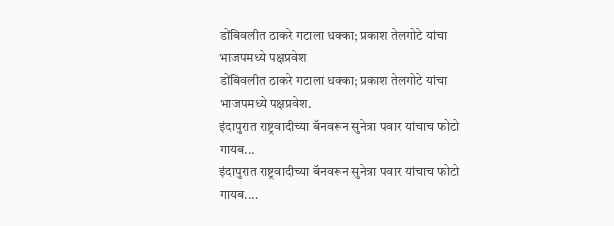डोंबिवलीत ठाकरे गटाला धक्का; प्रकाश तेलगोटे यांचा भाजपमध्ये पक्षप्रवेश
डोंबिवलीत ठाकरे गटाला धक्का; प्रकाश तेलगोटे यांचा भाजपमध्ये पक्षप्रवेश.
इंदापुरात राष्ट्रवादीच्या बॅनवरून सुनेत्रा पवार यांचाच फोटो गायब...
इंदापुरात राष्ट्रवादीच्या बॅनवरून सुनेत्रा पवार यांचाच फोटो गायब....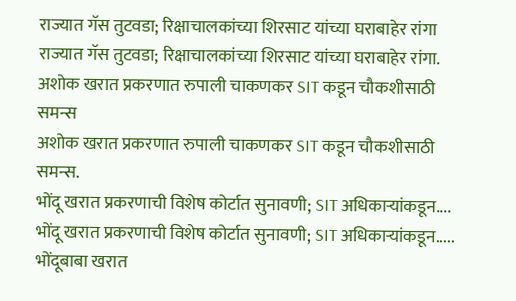राज्यात गॅस तुटवडा; रिक्षाचालकांच्या शिरसाट यांच्या घराबाहेर रांगा
राज्यात गॅस तुटवडा; रिक्षाचालकांच्या शिरसाट यांच्या घराबाहेर रांगा.
अशोक खरात प्रकरणात रुपाली चाकणकर SIT कडून चौकशीसाठी समन्स
अशोक खरात प्रकरणात रुपाली चाकणकर SIT कडून चौकशीसाठी समन्स.
भोंदू खरात प्रकरणाची विशेष कोर्टात सुनावणी; SIT अधिकाऱ्यांकडून....
भोंदू खरात प्रकरणाची विशेष कोर्टात सुनावणी; SIT अधिकाऱ्यांकडून.....
भोंदूबाबा खरात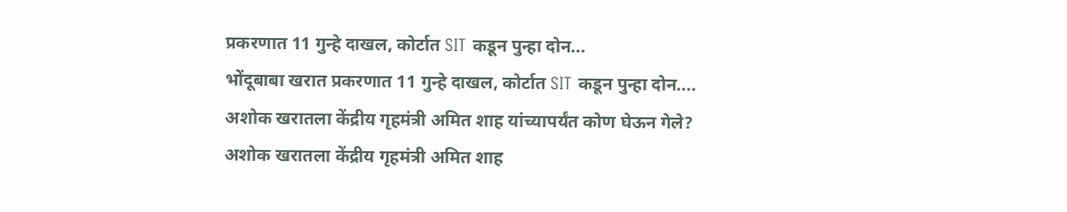प्रकरणात 11 गुन्हे दाखल, कोर्टात SIT कडून पुन्हा दोन...
भोंदूबाबा खरात प्रकरणात 11 गुन्हे दाखल, कोर्टात SIT कडून पुन्हा दोन....
अशोक खरातला केंद्रीय गृहमंत्री अमित शाह यांच्यापर्यंत कोण घेऊन गेले?
अशोक खरातला केंद्रीय गृहमंत्री अमित शाह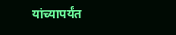यांच्यापर्यंत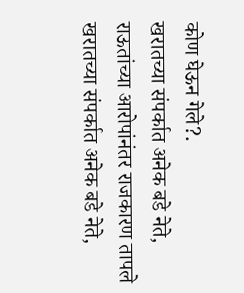कोण घेऊन गेले?.
खरातच्या संपर्कात अनेक बडे नेते, राऊतांच्या आरोपांनंतर राजकारण तापले
खरातच्या संपर्कात अनेक बडे नेते,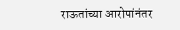राऊतांच्या आरोपांनंतर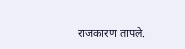राजकारण तापले.